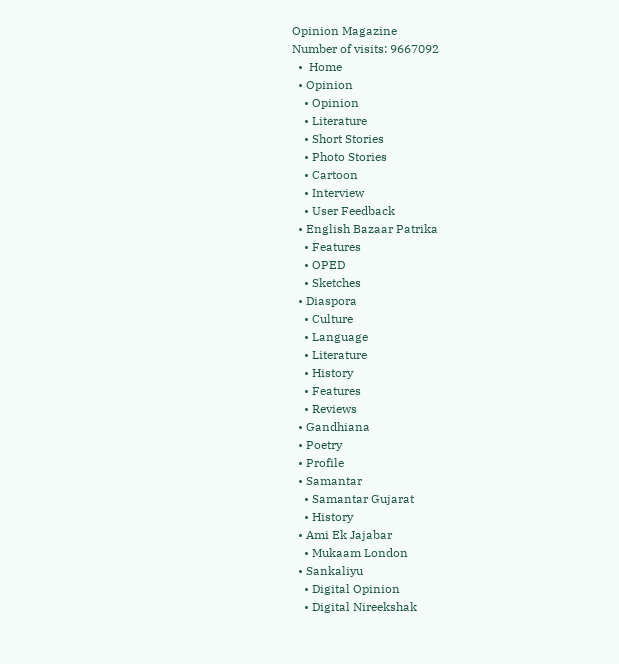Opinion Magazine
Number of visits: 9667092
  •  Home
  • Opinion
    • Opinion
    • Literature
    • Short Stories
    • Photo Stories
    • Cartoon
    • Interview
    • User Feedback
  • English Bazaar Patrika
    • Features
    • OPED
    • Sketches
  • Diaspora
    • Culture
    • Language
    • Literature
    • History
    • Features
    • Reviews
  • Gandhiana
  • Poetry
  • Profile
  • Samantar
    • Samantar Gujarat
    • History
  • Ami Ek Jajabar
    • Mukaam London
  • Sankaliyu
    • Digital Opinion
    • Digital Nireekshak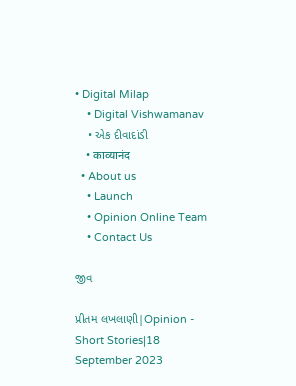• Digital Milap
    • Digital Vishwamanav
    • એક દીવાદાંડી
    • काव्यानंद
  • About us
    • Launch
    • Opinion Online Team
    • Contact Us

જીવ

પ્રીતમ લખલાણી|Opinion - Short Stories|18 September 2023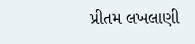પ્રીતમ લખલાણી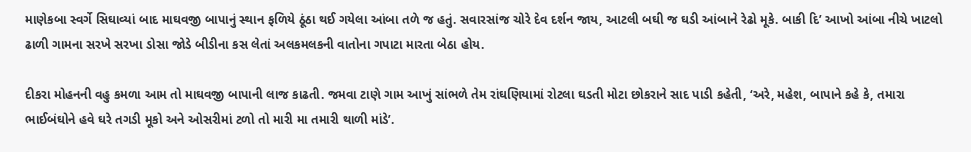માણેકબા સ્વર્ગે સિઘાવ્યાં બાદ માઘવજી બાપાનું સ્થાન ફળિયે ઠૂંઠા થઈ ગયેલા આંબા તળે જ હતું. સવારસાંજ ચોરે દેવ દર્શન જાય, આટલી બઘી જ ઘડી આંબાને રેઢો મૂકે. બાકી દિ’ આખો આંબા નીચે ખાટલો ઢાળી ગામના સરખે સરખા ડોસા જોડે બીડીના કસ લેતાં અલકમલકની વાતોના ગપાટા મારતા બેઠા હોય.

દીકરા મોહનની વહુ કમળા આમ તો માઘવજી બાપાની લાજ કાઢતી. જમવા ટાણે ગામ આખું સાંભળે તેમ રાંઘણિયામાં રોટલા ઘડતી મોટા છોકરાને સાદ પાડી કહેતી, ‘અરે, મહેશ, બાપાને કહે કે, તમારા ભાઈબંઘોને હવે ઘરે તગડી મૂકો અને ઓસરીમાં ટળો તો મારી મા તમારી થાળી માંડે’.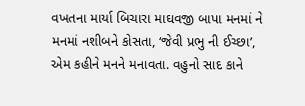વખતના માર્યા બિચારા માઘવજી બાપા મનમાં ને મનમાં નશીબને કોસતા, ‘જેવી પ્રભુ ની ઈચ્છા’, એમ કહીને મનને મનાવતા. વહુનો સાદ કાને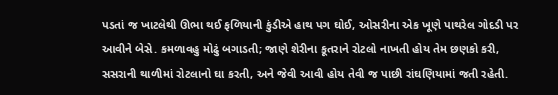પડતાં જ ખાટલેથી ઊભા થઈ ફળિયાની કુંડીએ હાથ પગ ઘોઈ, ઓસરીના એક ખૂણે પાથરેલ ગોદડી પર આવીને બેસે. કમળાવહુ મોઢું બગાડતી; જાણે શેરીના કૂતરાને રોટલો નાખતી હોય તેમ છણકો કરી, સસરાની થાળીમાં રોટલાનો ઘા કરતી, અને જેવી આવી હોય તેવી જ પાછી રાંઘણિયામાં જતી રહેતી.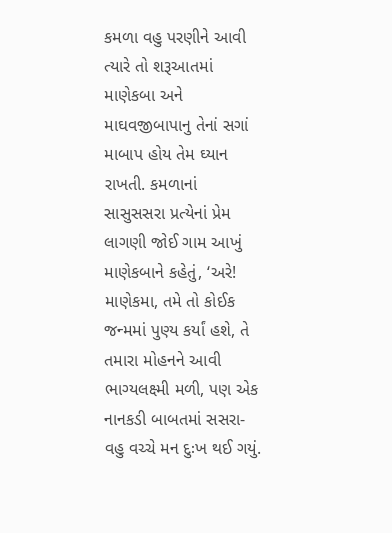કમળા વહુ પરણીને આવી ત્યારે તો શરૂઆતમાં માણેકબા અને માઘવજીબાપાનુ તેનાં સગાં માબાપ હોય તેમ ઘ્યાન રાખતી. કમળાનાં સાસુસસરા પ્રત્યેનાં પ્રેમ લાગણી જોઈ ગામ આખું માણેકબાને કહેતું, ‘અરે! માણેકમા, તમે તો કોઈક જન્મમાં પુણ્ય કર્યાં હશે, તે તમારા મોહનને આવી ભાગ્યલક્ષ્મી મળી, પણ એક નાનકડી બાબતમાં સસરા-વહુ વચ્ચે મન દુઃખ થઈ ગયું.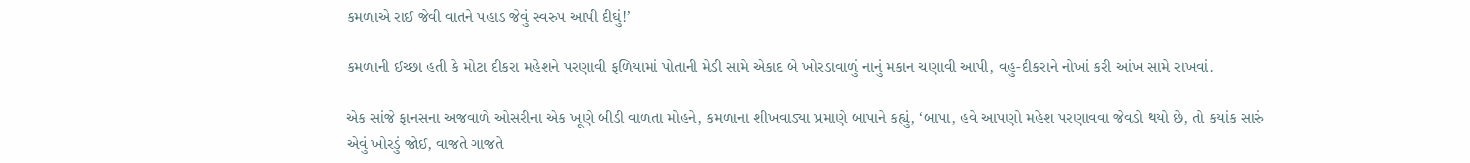કમળાએ રાઈ જેવી વાતને પહાડ જેવું સ્વરુપ આપી દીઘું!’

કમળાની ઈચ્છા હતી કે મોટા દીકરા મહેશને પરણાવી ફળિયામાં પોતાની મેડી સામે એકાદ બે ખોરડાવાળું નાનું મકાન ચણાવી આપી, વહુ-દીકરાને નોખાં કરી આંખ સામે રાખવાં.

એક સાંજે ફાનસના અજવાળે ઓસરીના એક ખૂણે બીડી વાળતા મોહને, કમળાના શીખવાડ્યા પ્રમાણે બાપાને કહ્યું, ‘બાપા, હવે આપણો મહેશ પરણાવવા જેવડો થયો છે, તો કયાંક સારું એવું ખોરડું જોઈ, વાજતે ગાજતે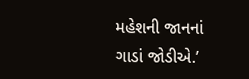મહેશની જાનનાં ગાડાં જોડીએ.’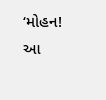‘મોહન! આ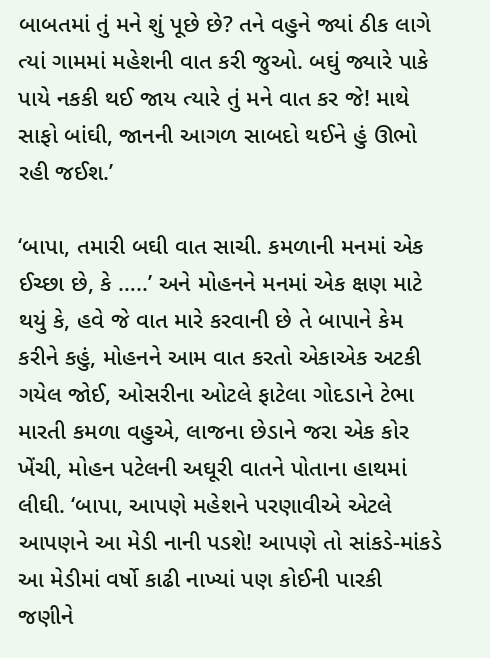બાબતમાં તું મને શું પૂછે છે? તને વહુને જ્યાં ઠીક લાગે ત્યાં ગામમાં મહેશની વાત કરી જુઓ. બઘું જ્યારે પાકે પાયે નકકી થઈ જાય ત્યારે તું મને વાત કર જે! માથે સાફો બાંઘી, જાનની આગળ સાબદો થઈને હું ઊભો રહી જઈશ.’

‘બાપા, તમારી બઘી વાત સાચી. કમળાની મનમાં એક ઈચ્છા છે, કે …..’ અને મોહનને મનમાં એક ક્ષણ માટે થયું કે, હવે જે વાત મારે કરવાની છે તે બાપાને કેમ કરીને કહું, મોહનને આમ વાત કરતો એકાએક અટકી ગયેલ જોઈ, ઓસરીના ઓટલે ફાટેલા ગોદડાને ટેભા મારતી કમળા વહુએ, લાજના છેડાને જરા એક કોર ખેંચી, મોહન પટેલની અઘૂરી વાતને પોતાના હાથમાં લીઘી. ‘બાપા, આપણે મહેશને પરણાવીએ એટલે આપણને આ મેડી નાની પડશે! આપણે તો સાંકડે-માંકડે આ મેડીમાં વર્ષો કાઢી નાખ્યાં પણ કોઈની પારકી જણીને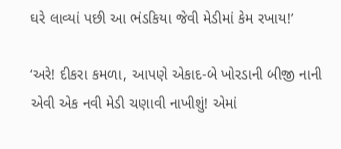ઘરે લાવ્યાં પછી આ ભંડકિયા જેવી મેડીમાં કેમ રખાય!’

‘અરે! દીકરા કમળા, આપણે એકાદ-બે ખોરડાની બીજી નાની એવી એક નવી મેડી ચણાવી નાખીશું! એમાં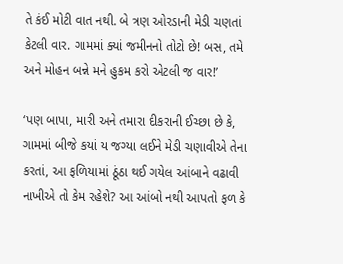તે કંઈ મોટી વાત નથી. બે ત્રણ ઓરડાની મેડી ચણતાં કેટલી વાર. ગામમાં ક્યાં જમીનનો તોટો છે! બસ, તમે અને મોહન બન્ને મને હુકમ કરો એટલી જ વાર!’

‘પણ બાપા, મારી અને તમારા દીકરાની ઈચ્છા છે કે, ગામમાં બીજે કયાં ય જગ્યા લઈને મેડી ચણાવીએ તેના કરતાં, આ ફળિયામાં ઠૂંઠા થઈ ગયેલ આંબાને વઢાવી નાખીએ તો કેમ રહેશે? આ આંબો નથી આપતો ફળ કે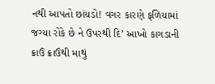નથી આપતો છાંયડો! વગર કારણે ફળિયામાં જગ્યા રોકે છે ને ઉપરથી દિ’ આખો કાગડાની ક્રાઉં ક્રાઉંથી માથું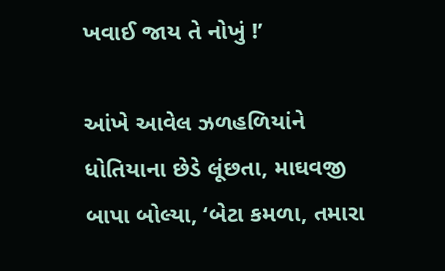ખવાઈ જાય તે નોખું !’

આંખે આવેલ ઝળહળિયાંને ધોતિયાના છેડે લૂંછતા, માઘવજી બાપા બોલ્યા, ‘બેટા કમળા, તમારા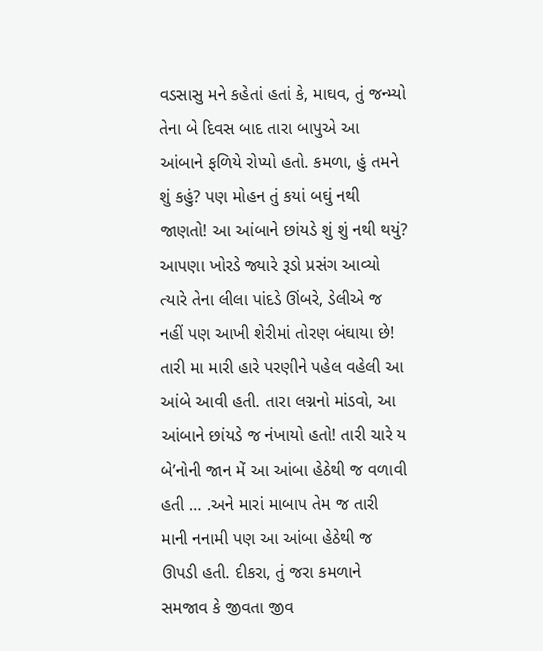વડસાસુ મને કહેતાં હતાં કે, માઘવ, તું જન્મ્યો તેના બે દિવસ બાદ તારા બાપુએ આ આંબાને ફળિયે રોપ્યો હતો. કમળા, હું તમને શું કહું? પણ મોહન તું કયાં બઘું નથી જાણતો! આ આંબાને છાંયડે શું શું નથી થયું? આપણા ખોરડે જ્યારે રૂડો પ્રસંગ આવ્યો ત્યારે તેના લીલા પાંદડે ઊંબરે, ડેલીએ જ નહીં પણ આખી શેરીમાં તોરણ બંઘાયા છે! તારી મા મારી હારે પરણીને પહેલ વહેલી આ આંબે આવી હતી. તારા લગ્નનો માંડવો, આ આંબાને છાંયડે જ નંખાયો હતો! તારી ચારે ય બે’નોની જાન મેં આ આંબા હેઠેથી જ વળાવી હતી … .અને મારાં માબાપ તેમ જ તારી માની નનામી પણ આ આંબા હેઠેથી જ ઊપડી હતી. દીકરા, તું જરા કમળાને સમજાવ કે જીવતા જીવ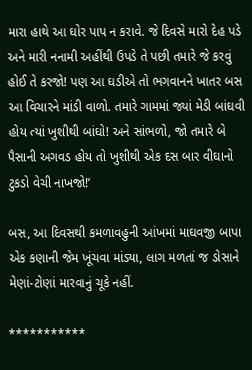મારા હાથે આ ઘોર પાપ ન કરાવે. જે દિવસે મારો દેહ પડે અને મારી નનામી અહીંથી ઉપડે તે પછી તમારે જે કરવું હોઈ તે કરજો! પણ આ ઘડીએ તો ભગવાનને ખાતર બસ આ વિચારને માંડી વાળો. તમારે ગામમાં જ્યાં મેડી બાંઘવી હોય ત્યાં ખુશીથી બાંઘો! અને સાંભળો, જો તમારે બે પૈસાની અગવડ હોય તો ખુશીથી એક દસ બાર વીઘાનો ટુકડો વેચી નાખજો!’

બસ, આ દિવસથી કમળાવહુની આંખમાં માઘવજી બાપા એક કણાની જેમ ખૂંચવા માંડ્યા, લાગ મળતાં જ ડોસાને મેણાં-ટોણાં મારવાનું ચૂકે નહીં.

***********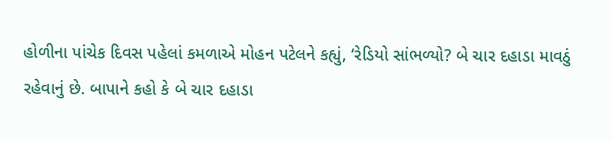હોળીના પાંચેક દિવસ પહેલાં કમળાએ મોહન પટેલને કહ્યું, ‘રેડિયો સાંભળ્યો? બે ચાર દહાડા માવઠું રહેવાનું છે. બાપાને કહો કે બે ચાર દહાડા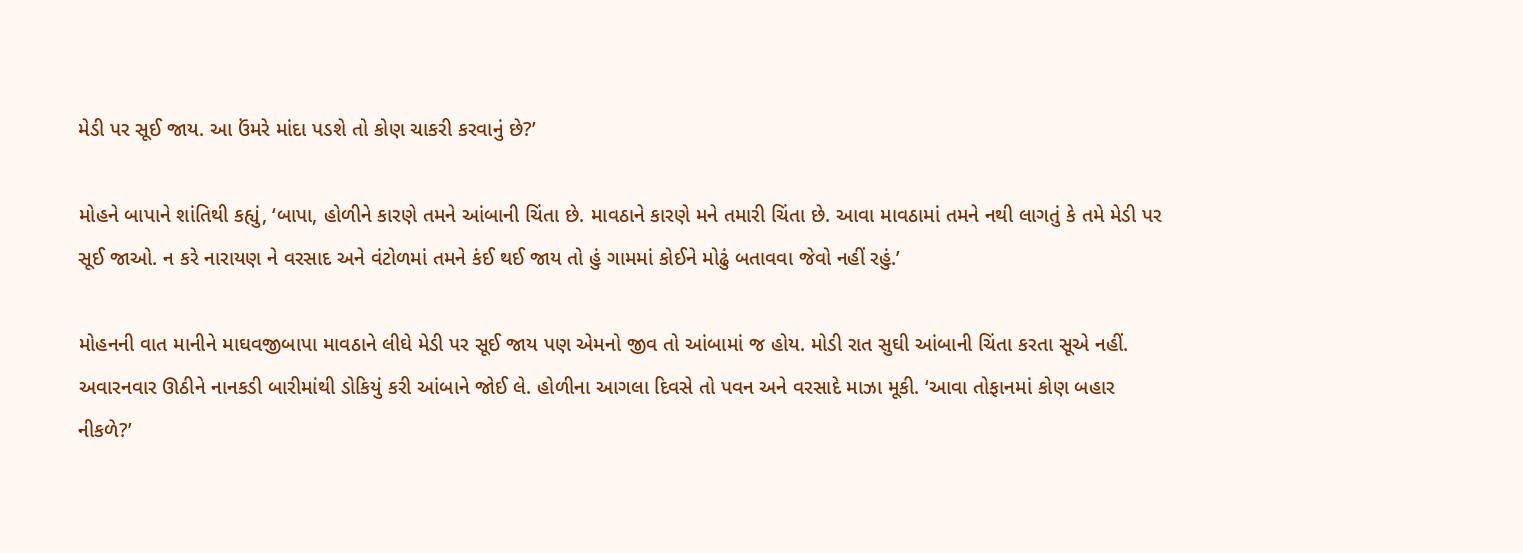મેડી પર સૂઈ જાય. આ ઉંમરે માંદા પડશે તો કોણ ચાકરી કરવાનું છે?’

મોહને બાપાને શાંતિથી કહ્યું, ‘બાપા, હોળીને કારણે તમને આંબાની ચિંતા છે. માવઠાને કારણે મને તમારી ચિંતા છે. આવા માવઠામાં તમને નથી લાગતું કે તમે મેડી પર સૂઈ જાઓ. ન કરે નારાયણ ને વરસાદ અને વંટોળમાં તમને કંઈ થઈ જાય તો હું ગામમાં કોઈને મોઢું બતાવવા જેવો નહીં રહું.’

મોહનની વાત માનીને માઘવજીબાપા માવઠાને લીઘે મેડી પર સૂઈ જાય પણ એમનો જીવ તો આંબામાં જ હોય. મોડી રાત સુઘી આંબાની ચિંતા કરતા સૂએ નહીં. અવારનવાર ઊઠીને નાનકડી બારીમાંથી ડોકિયું કરી આંબાને જોઈ લે. હોળીના આગલા દિવસે તો પવન અને વરસાદે માઝા મૂકી. ‘આવા તોફાનમાં કોણ બહાર નીકળે?’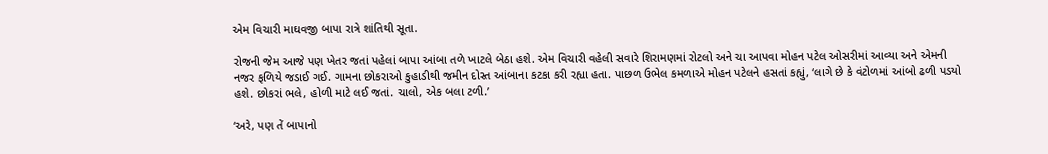એમ વિચારી માઘવજી બાપા રાત્રે શાંતિથી સૂતા.

રોજની જેમ આજે પણ ખેતર જતાં પહેલાં બાપા આંબા તળે ખાટલે બેઠા હશે. એમ વિચારી વહેલી સવારે શિરામણમાં રોટલો અને ચા આપવા મોહન પટેલ ઓસરીમાં આવ્યા અને એમની નજર ફળિયે જડાઈ ગઈ. ગામના છોકરાઓ કુહાડીથી જમીન દોસ્ત આંબાના કટકા કરી રહ્યા હતા. પાછળ ઉભેલ કમળાએ મોહન પટેલને હસતાં કહ્યું, ‘લાગે છે કે વંટોળમાં આંબો ઢળી પડયો હશે. છોકરાં ભલે, હોળી માટે લઈ જતાં. ચાલો, એક બલા ટળી.’

‘અરે, પણ તેં બાપાનો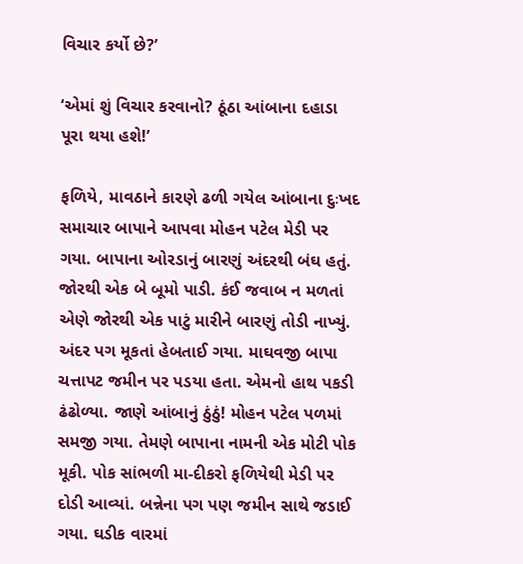વિચાર કર્યો છે?’

‘એમાં શું વિચાર કરવાનો? ઠૂંઠા આંબાના દહાડા પૂરા થયા હશે!’

ફળિયે, માવઠાને કારણે ઢળી ગયેલ આંબાના દુઃખદ સમાચાર બાપાને આપવા મોહન પટેલ મેડી પર ગયા. બાપાના ઓરડાનું બારણું અંદરથી બંઘ હતું. જોરથી એક બે બૂમો પાડી. કંઈ જવાબ ન મળતાં એણે જોરથી એક પાટું મારીને બારણું તોડી નાખ્યું. અંદર પગ મૂકતાં હેબતાઈ ગયા. માઘવજી બાપા ચત્તાપટ જમીન પર પડયા હતા. એમનો હાથ પકડી ઢંઢોળ્યા. જાણે આંબાનું ઠુંઠું! મોહન પટેલ પળમાં સમજી ગયા. તેમણે બાપાના નામની એક મોટી પોક મૂકી. પોક સાંભળી મા-દીકરો ફળિયેથી મેડી પર દોડી આવ્યાં. બન્નેના પગ પણ જમીન સાથે જડાઈ ગયા. ઘડીક વારમાં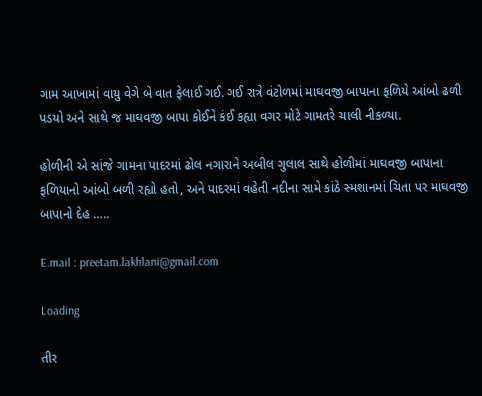ગામ આખામાં વાયુ વેગે બે વાત ફેલાઈ ગઈ. ગઈ રાત્રે વંટોળમાં માઘવજી બાપાના ફળિયે આંબો ઢળી પડયો અને સાથે જ માઘવજી બાપા કોઈને કંઈ કહ્યા વગર મોટે ગામતરે ચાલી નીકળ્યા.

હોળીની એ સાંજે ગામના પાદરમાં ઢોલ નગારાને અબીલ ગુલાલ સાથે હોળીમાં માઘવજી બાપાના ફળિયાનો આંબો બળી રહ્યો હતો, અને પાદરમાં વહેતી નદીના સામે કાંઠે સ્મશાનમાં ચિતા પર માઘવજી બાપાનો દેહ …..

E.mail : preetam.lakhlani@gmail.com

Loading

તીર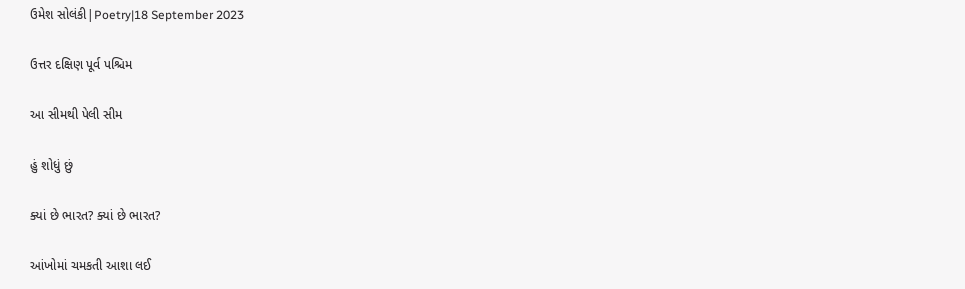ઉમેશ સોલંકી|Poetry|18 September 2023

ઉત્તર દક્ષિણ પૂર્વ પશ્ચિમ

આ સીમથી પેલી સીમ

હું શોધું છું

ક્યાં છે ભારત? ક્યાં છે ભારત?

આંખોમાં ચમકતી આશા લઈ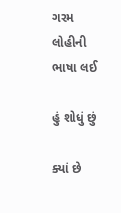ગરમ લોહીની ભાષા લઈ

હું શોધું છું

ક્યાં છે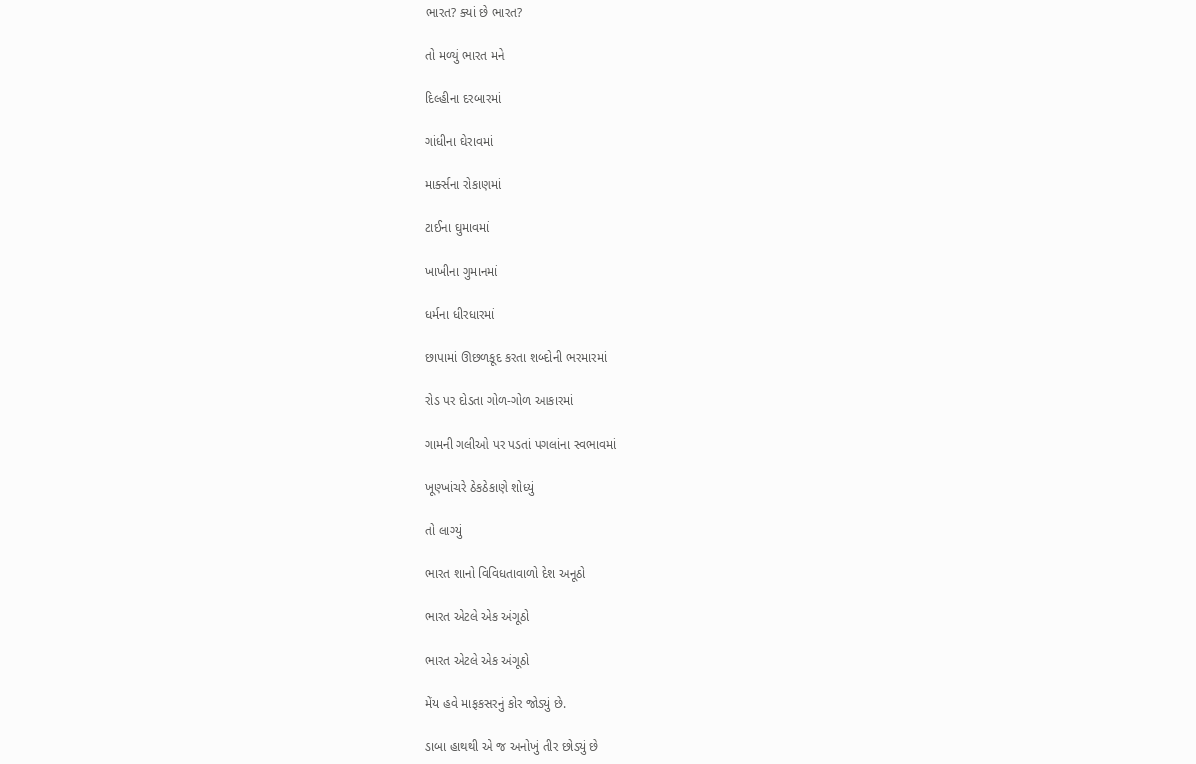ભારત? ક્યાં છે ભારત?

તો મળ્યું ભારત મને

દિલ્હીના દરબારમાં

ગાંધીના ઘેરાવમાં

માર્ક્સના રોકાણમાં

ટાઈના ઘુમાવમાં

ખાખીના ગુમાનમાં

ધર્મના ધીરધારમાં

છાપામાં ઊછળકૂદ કરતા શબ્દોની ભરમારમાં

રોડ પર દોડતા ગોળ-ગોળ આકારમાં

ગામની ગલીઓ પર પડતાં પગલાંના સ્વભાવમાં

ખૂણ્ખાંચરે ઠેકઠેકાણે શોધ્યું

તો લાગ્યું

ભારત શાનો વિવિધતાવાળો દેશ અનૂઠો

ભારત એટલે એક અંગૂઠો

ભારત એટલે એક અંગૂઠો

મેંય હવે માફકસરનું કોર જોડ્યું છે.

ડાબા હાથથી એ જ અનોખું તીર છોડ્યું છે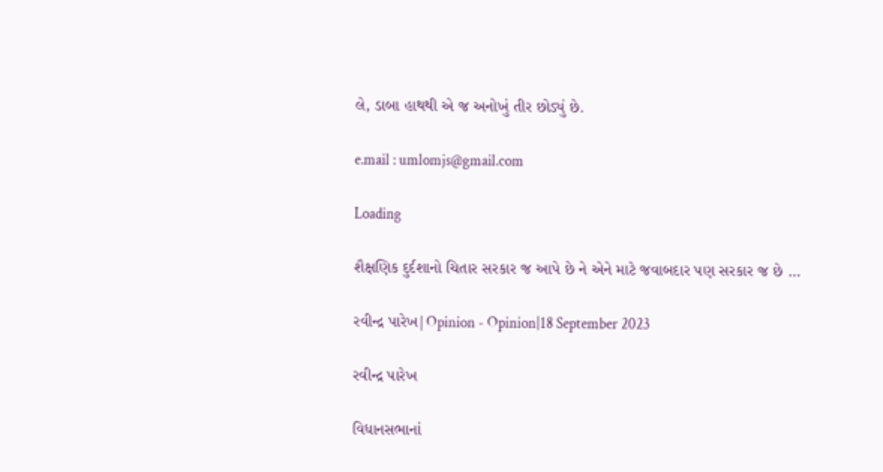લે, ડાબા હાથથી એ જ અનોખું તીર છોડ્યું છે.

e.mail : umlomjs@gmail.com

Loading

શૈક્ષણિક દુર્દશાનો ચિતાર સરકાર જ આપે છે ને એને માટે જવાબદાર પણ સરકાર જ છે …

રવીન્દ્ર પારેખ|Opinion - Opinion|18 September 2023

રવીન્દ્ર પારેખ

વિધાનસભાનાં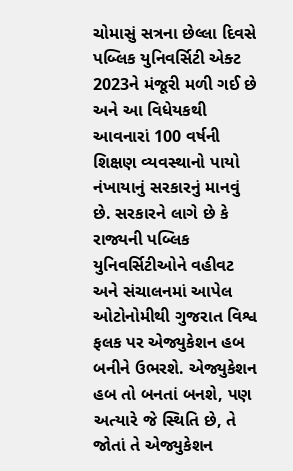ચોમાસું સત્રના છેલ્લા દિવસે પબ્લિક યુનિવર્સિટી એક્ટ 2023ને મંજૂરી મળી ગઈ છે અને આ વિધેયકથી આવનારાં 100 વર્ષની શિક્ષણ વ્યવસ્થાનો પાયો નંખાયાનું સરકારનું માનવું છે. સરકારને લાગે છે કે રાજ્યની પબ્લિક યુનિવર્સિટીઓને વહીવટ અને સંચાલનમાં આપેલ ઓટોનોમીથી ગુજરાત વિશ્વ ફલક પર એજ્યુકેશન હબ બનીને ઉભરશે. એજ્યુકેશન હબ તો બનતાં બનશે, પણ અત્યારે જે સ્થિતિ છે, તે જોતાં તે એજ્યુકેશન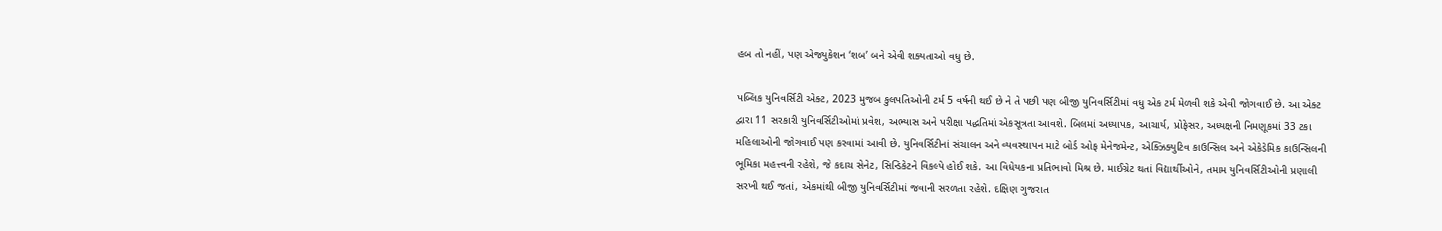હબ તો નહીં, પણ એજ્યુકેશન ‘શબ’ બને એવી શક્યતાઓ વધુ છે.

પબ્લિક યુનિવર્સિટી એક્ટ, 2023 મુજબ કુલપતિઓની ટર્મ 5 વર્ષની થઈ છે ને તે પછી પણ બીજી યુનિવર્સિટીમાં વધુ એક ટર્મ મેળવી શકે એવી જોગવાઈ છે. આ એક્ટ દ્વારા 11 સરકારી યુનિવર્સિટીઓમાં પ્રવેશ, અભ્યાસ અને પરીક્ષા પદ્ધતિમાં એકસૂત્રતા આવશે. બિલમાં અધ્યાપક, આચાર્ય, પ્રોફેસર, અધ્યક્ષની નિમણૂકમાં 33 ટકા મહિલાઓની જોગવાઈ પણ કરવામાં આવી છે. યુનિવર્સિટીનાં સંચાલન અને વ્યવસ્થાપન માટે બોર્ડ ઓફ મેનેજમેન્ટ, એક્ઝિક્યુટિવ કાઉન્સિલ અને એકેડેમિક કાઉન્સિલની ભૂમિકા મહત્ત્વની રહેશે, જે કદાચ સેનેટ, સિન્ડિકેટને વિકલ્પે હોઈ શકે. આ વિધેયકના પ્રતિભાવો મિશ્ર છે. માઈગ્રેટ થતાં વિદ્યાર્થીઓને, તમામ યુનિવર્સિટીઓની પ્રણાલી સરખી થઈ જતાં, એકમાંથી બીજી યુનિવર્સિટીમાં જવાની સરળતા રહેશે. દક્ષિણ ગુજરાત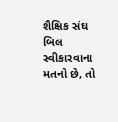શૈક્ષિક સંઘ બિલ સ્વીકારવાના મતનો છે, તો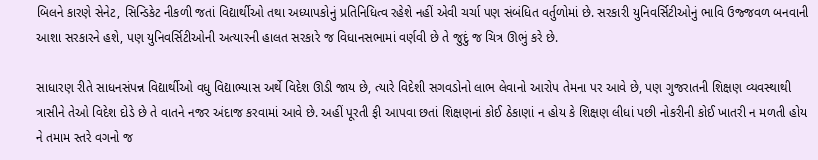બિલને કારણે સેનેટ, સિન્ડિકેટ નીકળી જતાં વિદ્યાર્થીઓ તથા અધ્યાપકોનું પ્રતિનિધિત્વ રહેશે નહીં એવી ચર્ચા પણ સંબંધિત વર્તુળોમાં છે. સરકારી યુનિવર્સિટીઓનું ભાવિ ઉજ્જવળ બનવાની આશા સરકારને હશે, પણ યુનિવર્સિટીઓની અત્યારની હાલત સરકારે જ વિધાનસભામાં વર્ણવી છે તે જુદું જ ચિત્ર ઊભું કરે છે.

સાધારણ રીતે સાધનસંપન્ન વિદ્યાર્થીઓ વધુ વિદ્યાભ્યાસ અર્થે વિદેશ ઊડી જાય છે, ત્યારે વિદેશી સગવડોનો લાભ લેવાનો આરોપ તેમના પર આવે છે, પણ ગુજરાતની શિક્ષણ વ્યવસ્થાથી ત્રાસીને તેઓ વિદેશ દોડે છે તે વાતને નજર અંદાજ કરવામાં આવે છે. અહીં પૂરતી ફી આપવા છતાં શિક્ષણનાં કોઈ ઠેકાણાં ન હોય કે શિક્ષણ લીધાં પછી નોકરીની કોઈ ખાતરી ન મળતી હોય ને તમામ સ્તરે વગનો જ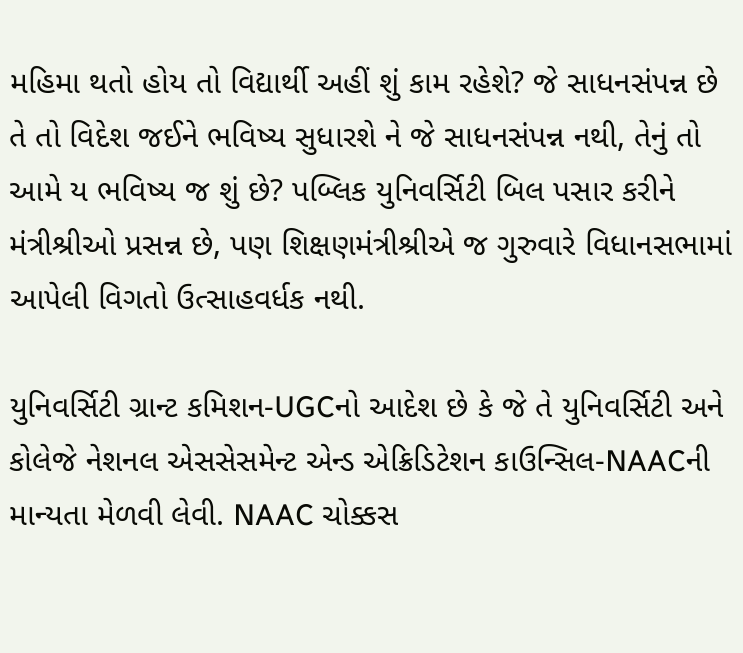મહિમા થતો હોય તો વિદ્યાર્થી અહીં શું કામ રહેશે? જે સાધનસંપન્ન છે તે તો વિદેશ જઈને ભવિષ્ય સુધારશે ને જે સાધનસંપન્ન નથી, તેનું તો આમે ય ભવિષ્ય જ શું છે? પબ્લિક યુનિવર્સિટી બિલ પસાર કરીને મંત્રીશ્રીઓ પ્રસન્ન છે, પણ શિક્ષણમંત્રીશ્રીએ જ ગુરુવારે વિધાનસભામાં આપેલી વિગતો ઉત્સાહવર્ધક નથી.

યુનિવર્સિટી ગ્રાન્ટ કમિશન-UGCનો આદેશ છે કે જે તે યુનિવર્સિટી અને કોલેજે નેશનલ એસસેસમેન્ટ એન્ડ એક્રિડિટેશન કાઉન્સિલ-NAACની માન્યતા મેળવી લેવી. NAAC ચોક્કસ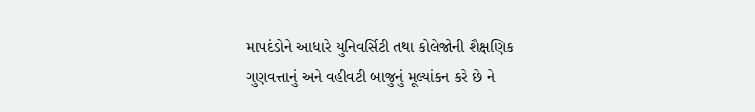માપદંડોને આધારે યુનિવર્સિટી તથા કોલેજોની શૈક્ષણિક ગુણવત્તાનું અને વહીવટી બાજુનું મૂલ્યાંકન કરે છે ને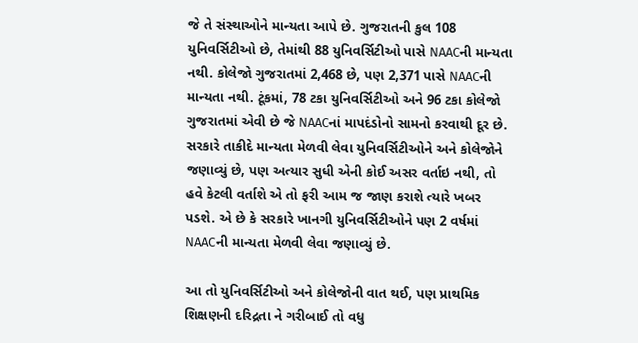જે તે સંસ્થાઓને માન્યતા આપે છે. ગુજરાતની કુલ 108 યુનિવર્સિટીઓ છે, તેમાંથી 88 યુનિવર્સિટીઓ પાસે NAACની માન્યતા નથી. કોલેજો ગુજરાતમાં 2,468 છે, પણ 2,371 પાસે NAACની માન્યતા નથી. ટૂંકમાં, 78 ટકા યુનિવર્સિટીઓ અને 96 ટકા કોલેજો ગુજરાતમાં એવી છે જે NAACનાં માપદંડોનો સામનો કરવાથી દૂર છે. સરકારે તાકીદે માન્યતા મેળવી લેવા યુનિવર્સિટીઓને અને કોલેજોને જણાવ્યું છે, પણ અત્યાર સુધી એની કોઈ અસર વર્તાઇ નથી, તો હવે કેટલી વર્તાશે એ તો ફરી આમ જ જાણ કરાશે ત્યારે ખબર પડશે. એ છે કે સરકારે ખાનગી યુનિવર્સિટીઓને પણ 2 વર્ષમાં NAACની માન્યતા મેળવી લેવા જણાવ્યું છે.

આ તો યુનિવર્સિટીઓ અને કોલેજોની વાત થઈ, પણ પ્રાથમિક શિક્ષણની દરિદ્રતા ને ગરીબાઈ તો વધુ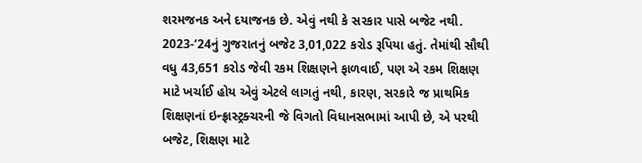શરમજનક અને દયાજનક છે. એવું નથી કે સરકાર પાસે બજેટ નથી. 2023-‘24નું ગુજરાતનું બજેટ 3,01,022 કરોડ રૂપિયા હતું. તેમાંથી સૌથી વધુ 43,651 કરોડ જેવી રકમ શિક્ષણને ફાળવાઈ, પણ એ રકમ શિક્ષણ માટે ખર્ચાઈ હોય એવું એટલે લાગતું નથી, કારણ, સરકારે જ પ્રાથમિક શિક્ષણનાં ઇન્ફ્રાસ્ટ્રક્ચરની જે વિગતો વિધાનસભામાં આપી છે, એ પરથી બજેટ, શિક્ષણ માટે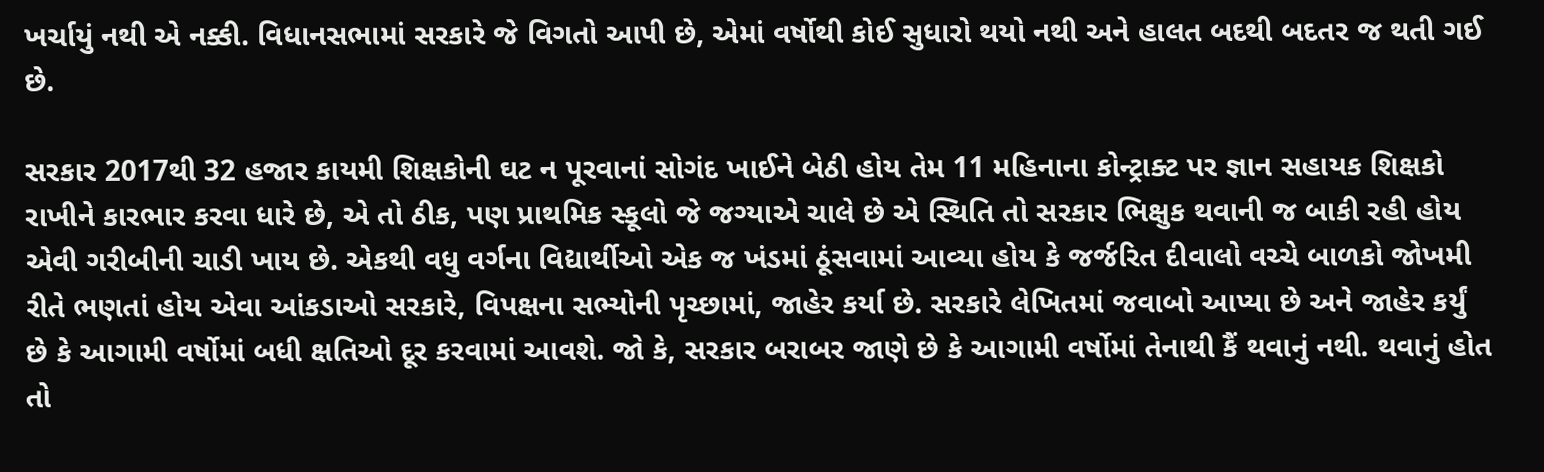ખર્ચાયું નથી એ નક્કી. વિધાનસભામાં સરકારે જે વિગતો આપી છે, એમાં વર્ષોથી કોઈ સુધારો થયો નથી અને હાલત બદથી બદતર જ થતી ગઈ છે.

સરકાર 2017થી 32 હજાર કાયમી શિક્ષકોની ઘટ ન પૂરવાનાં સોગંદ ખાઈને બેઠી હોય તેમ 11 મહિનાના કોન્ટ્રાક્ટ પર જ્ઞાન સહાયક શિક્ષકો રાખીને કારભાર કરવા ધારે છે, એ તો ઠીક, પણ પ્રાથમિક સ્કૂલો જે જગ્યાએ ચાલે છે એ સ્થિતિ તો સરકાર ભિક્ષુક થવાની જ બાકી રહી હોય એવી ગરીબીની ચાડી ખાય છે. એકથી વધુ વર્ગના વિદ્યાર્થીઓ એક જ ખંડમાં ઠૂંસવામાં આવ્યા હોય કે જર્જરિત દીવાલો વચ્ચે બાળકો જોખમી રીતે ભણતાં હોય એવા આંકડાઓ સરકારે, વિપક્ષના સભ્યોની પૃચ્છામાં, જાહેર કર્યા છે. સરકારે લેખિતમાં જવાબો આપ્યા છે અને જાહેર કર્યું છે કે આગામી વર્ષોમાં બધી ક્ષતિઓ દૂર કરવામાં આવશે. જો કે, સરકાર બરાબર જાણે છે કે આગામી વર્ષોમાં તેનાથી કૈં થવાનું નથી. થવાનું હોત તો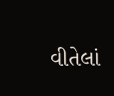વીતેલાં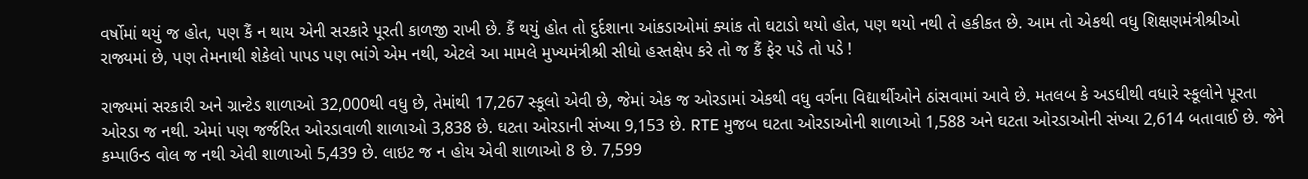વર્ષોમાં થયું જ હોત, પણ કૈં ન થાય એની સરકારે પૂરતી કાળજી રાખી છે. કૈં થયું હોત તો દુર્દશાના આંકડાઓમાં ક્યાંક તો ઘટાડો થયો હોત, પણ થયો નથી તે હકીકત છે. આમ તો એકથી વધુ શિક્ષણમંત્રીશ્રીઓ રાજ્યમાં છે, પણ તેમનાથી શેકેલો પાપડ પણ ભાંગે એમ નથી, એટલે આ મામલે મુખ્યમંત્રીશ્રી સીધો હસ્તક્ષેપ કરે તો જ કૈં ફેર પડે તો પડે !

રાજ્યમાં સરકારી અને ગ્રાન્ટેડ શાળાઓ 32,000થી વધુ છે, તેમાંથી 17,267 સ્કૂલો એવી છે, જેમાં એક જ ઓરડામાં એકથી વધુ વર્ગના વિદ્યાર્થીઓને ઠાંસવામાં આવે છે. મતલબ કે અડધીથી વધારે સ્કૂલોને પૂરતા ઓરડા જ નથી. એમાં પણ જર્જરિત ઓરડાવાળી શાળાઓ 3,838 છે. ઘટતા ઓરડાની સંખ્યા 9,153 છે. RTE મુજબ ઘટતા ઓરડાઓની શાળાઓ 1,588 અને ઘટતા ઓરડાઓની સંખ્યા 2,614 બતાવાઈ છે. જેને કમ્પાઉન્ડ વોલ જ નથી એવી શાળાઓ 5,439 છે. લાઇટ જ ન હોય એવી શાળાઓ 8 છે. 7,599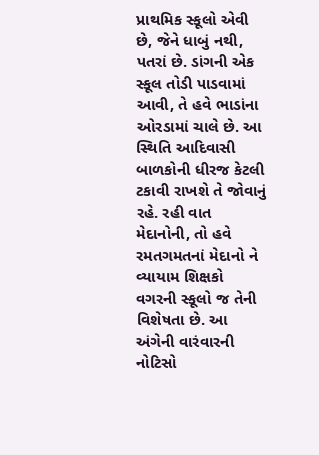પ્રાથમિક સ્કૂલો એવી છે, જેને ધાબું નથી, પતરાં છે. ડાંગની એક સ્કૂલ તોડી પાડવામાં આવી, તે હવે ભાડાંના ઓરડામાં ચાલે છે. આ સ્થિતિ આદિવાસી બાળકોની ધીરજ કેટલી ટકાવી રાખશે તે જોવાનું રહે. રહી વાત મેદાનોની, તો હવે રમતગમતનાં મેદાનો ને વ્યાયામ શિક્ષકો વગરની સ્કૂલો જ તેની વિશેષતા છે. આ અંગેની વારંવારની નોટિસો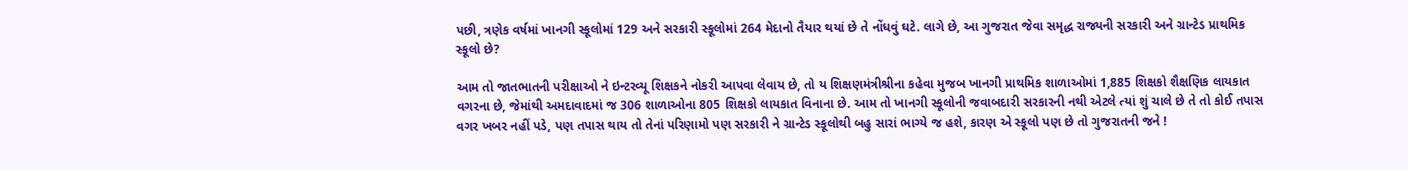પછી, ત્રણેક વર્ષમાં ખાનગી સ્કૂલોમાં 129 અને સરકારી સ્કૂલોમાં 264 મેદાનો તૈયાર થયાં છે તે નોંધવું ઘટે. લાગે છે, આ ગુજરાત જેવા સમૃદ્ધ રાજ્યની સરકારી અને ગ્રાન્ટેડ પ્રાથમિક સ્કૂલો છે?

આમ તો જાતભાતની પરીક્ષાઓ ને ઇન્ટરવ્યૂ શિક્ષકને નોકરી આપવા લેવાય છે, તો ય શિક્ષણમંત્રીશ્રીના કહેવા મુજબ ખાનગી પ્રાથમિક શાળાઓમાં 1,885 શિક્ષકો શૈક્ષણિક લાયકાત વગરના છે, જેમાંથી અમદાવાદમાં જ 306 શાળાઓના 805 શિક્ષકો લાયકાત વિનાના છે. આમ તો ખાનગી સ્કૂલોની જવાબદારી સરકારની નથી એટલે ત્યાં શું ચાલે છે તે તો કોઈ તપાસ વગર ખબર નહીં પડે, પણ તપાસ થાય તો તેનાં પરિણામો પણ સરકારી ને ગ્રાન્ટેડ સ્કૂલોથી બહુ સારાં ભાગ્યે જ હશે, કારણ એ સ્કૂલો પણ છે તો ગુજરાતની જને !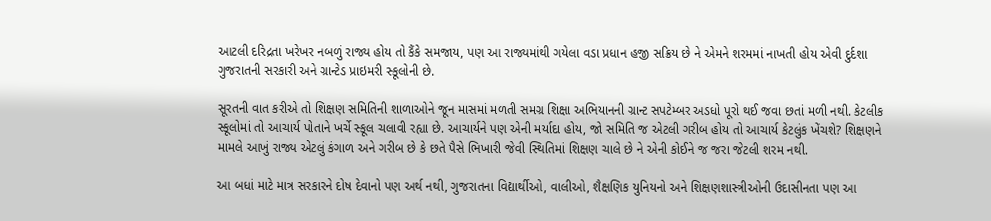આટલી દરિદ્રતા ખરેખર નબળું રાજ્ય હોય તો કૈંકે સમજાય, પણ આ રાજ્યમાંથી ગયેલા વડા પ્રધાન હજી સક્રિય છે ને એમને શરમમાં નાખતી હોય એવી દુર્દશા ગુજરાતની સરકારી અને ગ્રાન્ટેડ પ્રાઇમરી સ્કૂલોની છે.

સૂરતની વાત કરીએ તો શિક્ષણ સમિતિની શાળાઓને જૂન માસમાં મળતી સમગ્ર શિક્ષા અભિયાનની ગ્રાન્ટ સપટેમ્બર અડધો પૂરો થઈ જવા છતાં મળી નથી. કેટલીક સ્કૂલોમાં તો આચાર્ય પોતાને ખર્ચે સ્કૂલ ચલાવી રહ્યા છે. આચાર્યને પણ એની મર્યાદા હોય, જો સમિતિ જ એટલી ગરીબ હોય તો આચાર્ય કેટલુંક ખેંચશે? શિક્ષણને મામલે આખું રાજ્ય એટલું કંગાળ અને ગરીબ છે કે છતે પૈસે ભિખારી જેવી સ્થિતિમાં શિક્ષણ ચાલે છે ને એની કોઈને જ જરા જેટલી શરમ નથી.

આ બધાં માટે માત્ર સરકારને દોષ દેવાનો પણ અર્થ નથી, ગુજરાતના વિદ્યાર્થીઓ, વાલીઓ, શૈક્ષણિક યુનિયનો અને શિક્ષણશાસ્ત્રીઓની ઉદાસીનતા પણ આ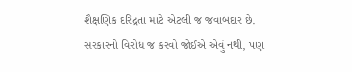શૈક્ષણિક દરિદ્રતા માટે એટલી જ જવાબદાર છે. સરકારનો વિરોધ જ કરવો જોઈએ એવું નથી, પણ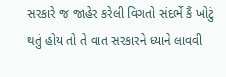સરકારે જ જાહેર કરેલી વિગતો સંદર્ભે કૈં ખોટું થતું હોય તો તે વાત સરકારને ધ્યાને લાવવી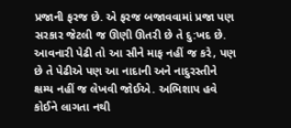પ્રજાની ફરજ છે. એ ફરજ બજાવવામાં પ્રજા પણ સરકાર જેટલી જ ઊણી ઊતરી છે તે દુ:ખદ છે. આવનારી પેઢી તો આ સૌને માફ નહીં જ કરે, પણ છે તે પેઢીએ પણ આ નાદાની અને નાદુરસ્તીને ક્ષમ્ય નહીં જ લેખવી જોઈએ. અભિશાપ હવે કોઈને લાગતા નથી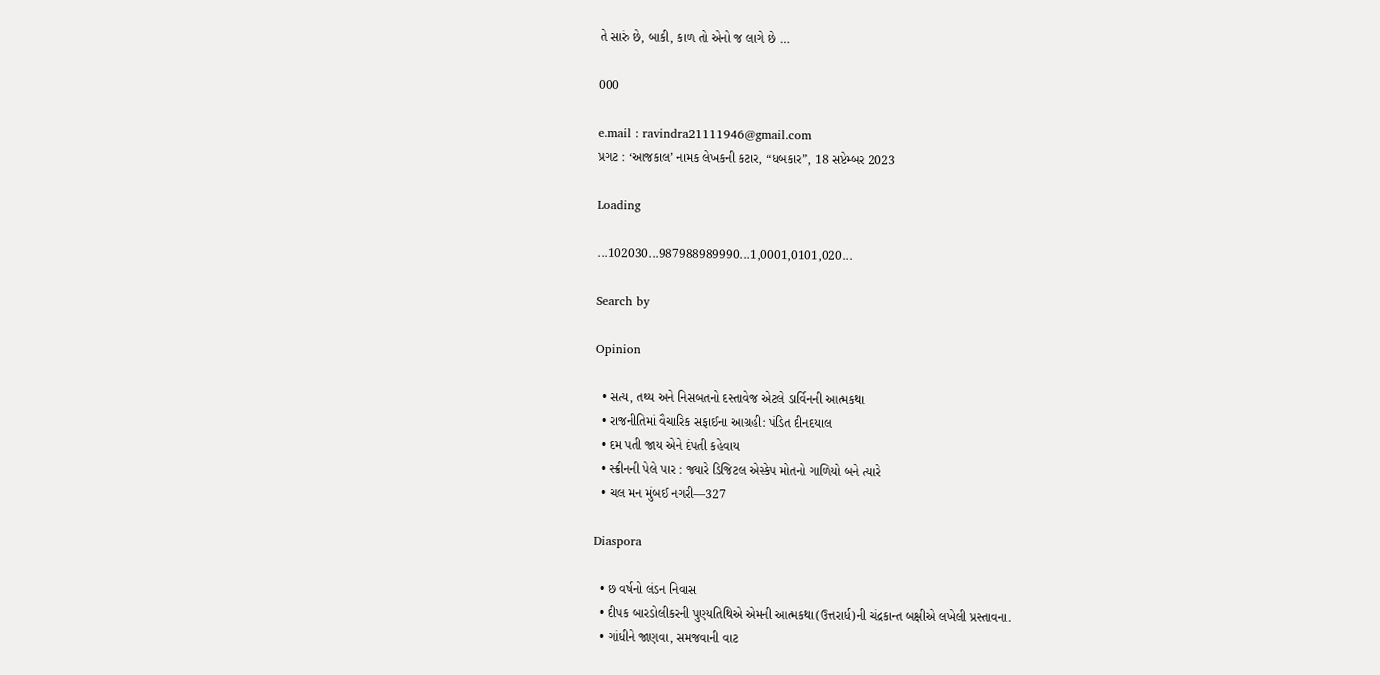તે સારું છે, બાકી, કાળ તો એનો જ લાગે છે …

000

e.mail : ravindra21111946@gmail.com
પ્રગટ : ‘આજકાલ’ નામક લેખકની કટાર, “ધબકાર”, 18 સપ્ટેમ્બર 2023

Loading

...102030...987988989990...1,0001,0101,020...

Search by

Opinion

  • સત્ય, તથ્ય અને નિસબતનો દસ્તાવેજ એટલે ડાર્વિનની આત્મકથા
  • રાજનીતિમાં વૈચારિક સફાઈના આગ્રહી: પંડિત દીનદયાલ
  • દમ પતી જાય એને દંપતી કહેવાય
  • સ્ક્રીનની પેલે પાર : જ્યારે ડિજિટલ એસ્કેપ મોતનો ગાળિયો બને ત્યારે
  • ચલ મન મુંબઈ નગરી—327

Diaspora

  • છ વર્ષનો લંડન નિવાસ
  • દીપક બારડોલીકરની પુણ્યતિથિએ એમની આત્મકથા(ઉત્તરાર્ધ)ની ચંદ્રકાન્ત બક્ષીએ લખેલી પ્રસ્તાવના.
  • ગાંધીને જાણવા, સમજવાની વાટ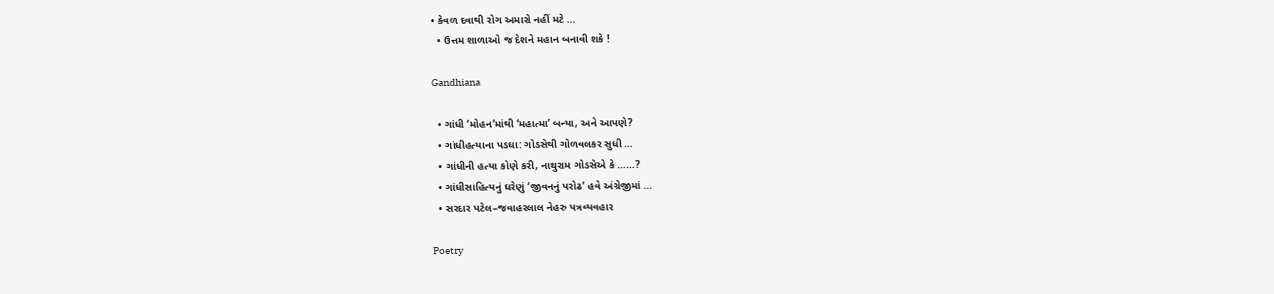• કેવળ દવાથી રોગ અમારો નહીં મટે …
  • ઉત્તમ શાળાઓ જ દેશને મહાન બનાવી શકે !

Gandhiana

  • ગાંધી ‘મોહન’માંથી ‘મહાત્મા’ બન્યા, અને આપણે?
  • ગાંધીહત્યાના પડઘા: ગોડસેથી ગોળવલકર સુધી …
  • ગાંધીની હત્યા કોણે કરી, નાથુરામ ગોડસેએ કે ……?
  • ગાંધીસાહિત્યનું ઘરેણું ‘જીવનનું પરોઢ’ હવે અંગ્રેજીમાં …
  • સરદાર પટેલ–જવાહરલાલ નેહરુ પત્રવ્યવહાર

Poetry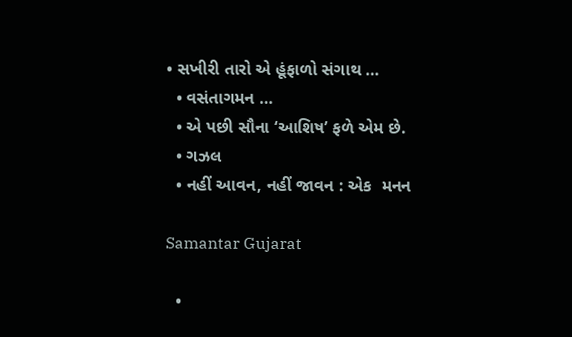• સખીરી તારો એ હૂંફાળો સંગાથ …
  • વસંતાગમન …
  • એ પછી સૌના ‘આશિષ’ ફળે એમ છે.
  • ગઝલ
  • નહીં આવન, નહીં જાવન : એક  મનન

Samantar Gujarat

  •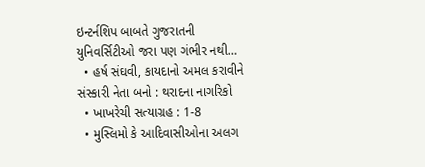ઇન્ટર્નશિપ બાબતે ગુજરાતની યુનિવર્સિટીઓ જરા પણ ગંભીર નથી…
  • હર્ષ સંઘવી, કાયદાનો અમલ કરાવીને સંસ્કારી નેતા બનો : થરાદના નાગરિકો
  • ખાખરેચી સત્યાગ્રહ : 1-8
  • મુસ્લિમો કે આદિવાસીઓના અલગ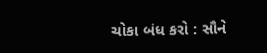ચોકા બંધ કરો : સૌને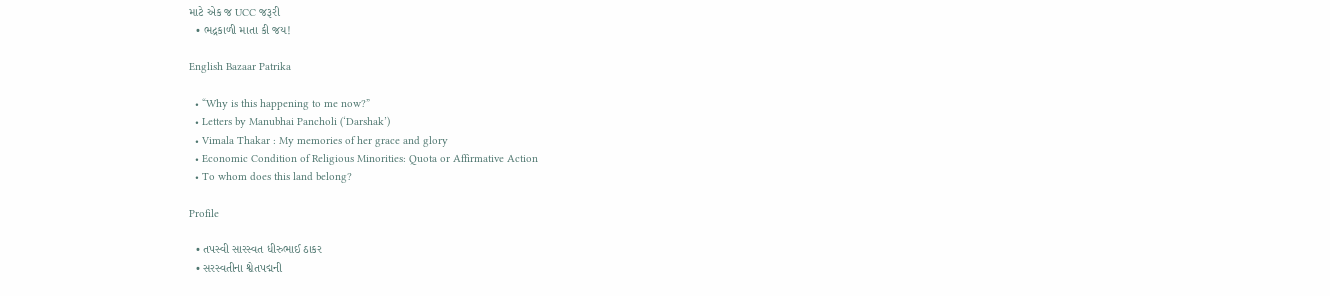માટે એક જ UCC જરૂરી
  • ભદ્રકાળી માતા કી જય!

English Bazaar Patrika

  • “Why is this happening to me now?”
  • Letters by Manubhai Pancholi (‘Darshak’)
  • Vimala Thakar : My memories of her grace and glory
  • Economic Condition of Religious Minorities: Quota or Affirmative Action
  • To whom does this land belong?

Profile

  • તપસ્વી સારસ્વત ધીરુભાઈ ઠાકર
  • સરસ્વતીના શ્વેતપદ્મની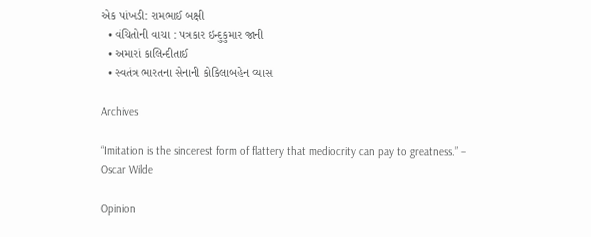એક પાંખડી: રામભાઈ બક્ષી
  • વંચિતોની વાચા : પત્રકાર ઇન્દુકુમાર જાની
  • અમારાં કાલિન્દીતાઈ
  • સ્વતંત્ર ભારતના સેનાની કોકિલાબહેન વ્યાસ

Archives

“Imitation is the sincerest form of flattery that mediocrity can pay to greatness.” – Oscar Wilde

Opinion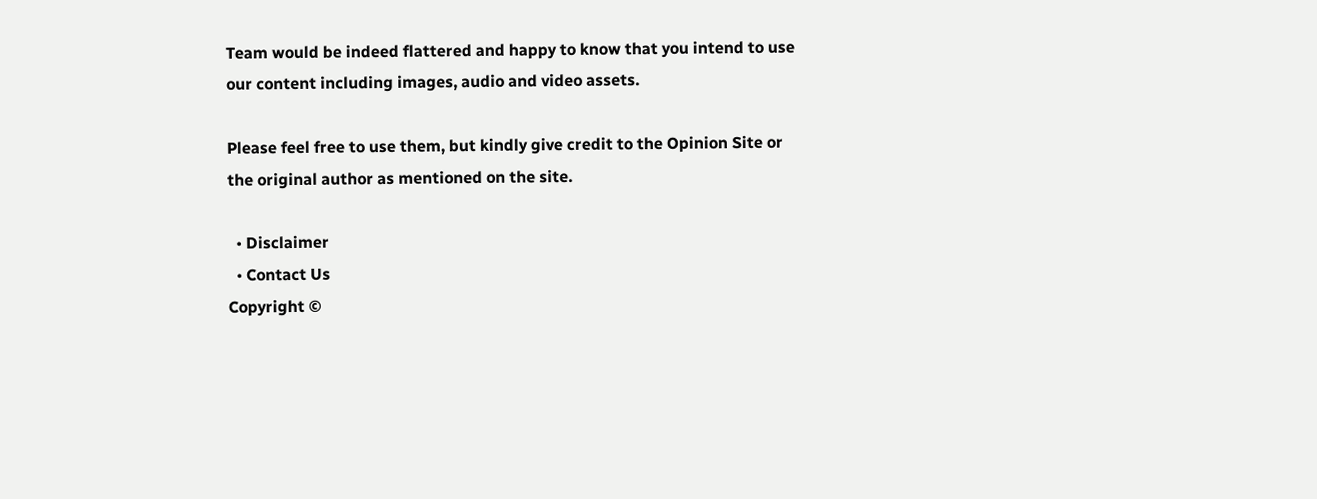Team would be indeed flattered and happy to know that you intend to use our content including images, audio and video assets.

Please feel free to use them, but kindly give credit to the Opinion Site or the original author as mentioned on the site.

  • Disclaimer
  • Contact Us
Copyright ©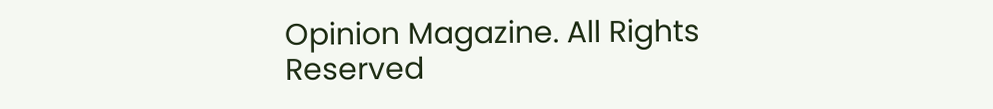Opinion Magazine. All Rights Reserved